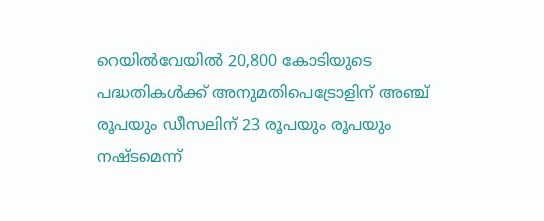റെയില്‍വേയില്‍ 20,800 കോടിയുടെ പദ്ധതികള്‍ക്ക് അനുമതിപെട്രോളിന് അഞ്ച് രൂപയും ഡീസലിന് 23 രൂപയും രൂപയും നഷ്ടമെന്ന്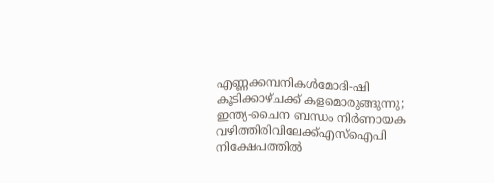എണ്ണക്കമ്പനികൾമോദി-ഷി കൂടിക്കാഴ്ചക്ക് കളമൊരുങ്ങുന്നു; ഇന്ത്യ-ചൈന ബന്ധം നിര്‍ണായക വഴിത്തിരിവിലേക്ക്എസ്‌ഐപി നിക്ഷേപത്തില്‍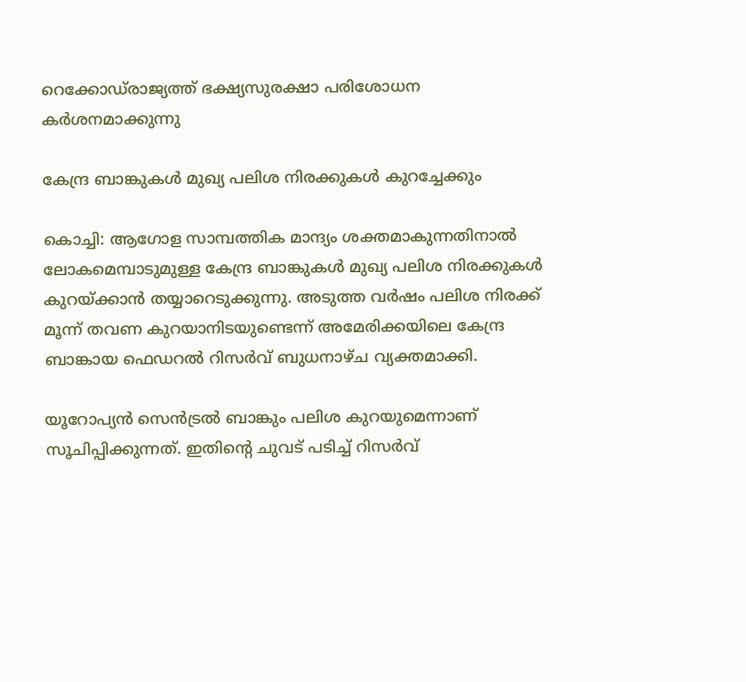റെക്കോഡ്‌രാജ്യത്ത് ഭക്ഷ്യസുരക്ഷാ പരിശോധന കർശനമാക്കുന്നു

കേന്ദ്ര ബാങ്കുകൾ മുഖ്യ പലിശ നിരക്കുകൾ കുറച്ചേക്കും

കൊച്ചി: ആഗോള സാമ്പത്തിക മാന്ദ്യം ശക്തമാകുന്നതിനാൽ ലോകമെമ്പാടുമുള്ള കേന്ദ്ര ബാങ്കുകൾ മുഖ്യ പലിശ നിരക്കുകൾ കുറയ്ക്കാൻ തയ്യാറെടുക്കുന്നു. അടുത്ത വർഷം പലിശ നിരക്ക് മൂന്ന് തവണ കുറയാനിടയുണ്ടെന്ന് അമേരിക്കയിലെ കേന്ദ്ര ബാങ്കായ ഫെഡറൽ റിസർവ് ബുധനാഴ്ച വ്യക്തമാക്കി.

യൂറോപ്യൻ സെൻട്രൽ ബാങ്കും പലിശ കുറയുമെന്നാണ് സൂചിപ്പിക്കുന്നത്. ഇതിന്റെ ചുവട് പടിച്ച് റിസർവ്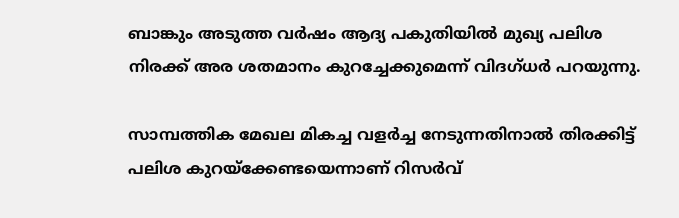ബാങ്കും അടുത്ത വർഷം ആദ്യ പകുതിയിൽ മുഖ്യ പലിശ നിരക്ക് അര ശതമാനം കുറച്ചേക്കുമെന്ന് വിദഗ്ധർ പറയുന്നു.

സാമ്പത്തിക മേഖല മികച്ച വളർച്ച നേടുന്നതിനാൽ തിരക്കിട്ട് പലിശ കുറയ്ക്കേണ്ടയെന്നാണ് റിസർവ്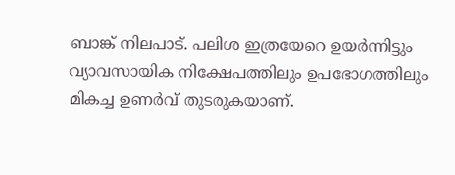ബാങ്ക് നിലപാട്. പലിശ ഇത്രയേറെ ഉയർന്നിട്ടും വ്യാവസായിക നിക്ഷേപത്തിലും ഉപഭോഗത്തിലും മികച്ച ഉണർവ് തുടരുകയാണ്.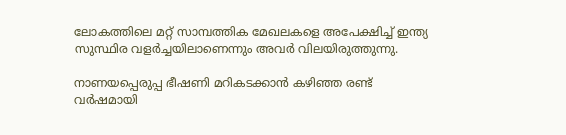ലോകത്തിലെ മറ്റ് സാമ്പത്തിക മേഖലകളെ അപേക്ഷിച്ച് ഇന്ത്യ സുസ്ഥിര വളർച്ചയിലാണെന്നും അവർ വിലയിരുത്തുന്നു.

നാണയപ്പെരുപ്പ ഭീഷണി മറികടക്കാൻ കഴിഞ്ഞ രണ്ട് വർഷമായി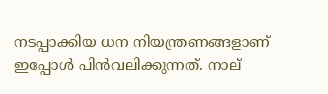നടപ്പാക്കിയ ധന നിയന്ത്രണങ്ങളാണ് ഇപ്പോൾ പിൻവലിക്കുന്നത്. നാല്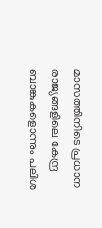മാസത്തിനിടെ പ്രധാന രാജ്യങ്ങളിലെ കേന്ദ്ര ബാങ്കുകളൊന്നും പലിശ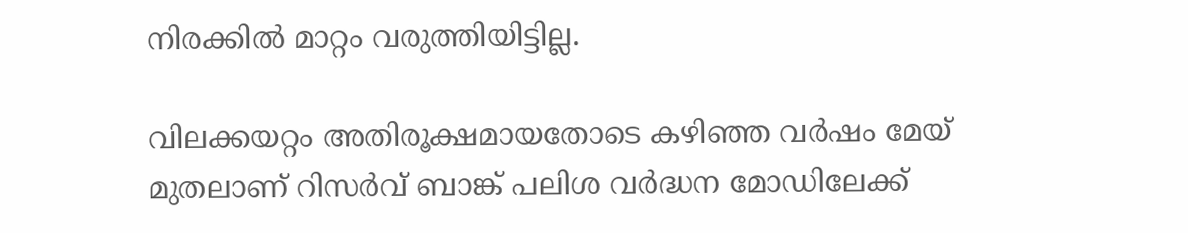നിരക്കിൽ മാറ്റം വരുത്തിയിട്ടില്ല.

വിലക്കയറ്റം അതിരൂക്ഷമായതോടെ കഴിഞ്ഞ വർഷം മേയ് മുതലാണ് റിസർവ് ബാങ്ക് പലിശ വർദ്ധന മോഡിലേക്ക്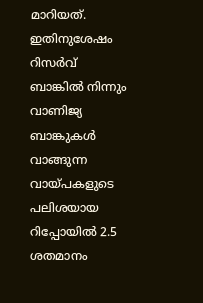മാറിയത്. ഇതിനുശേഷം റിസർവ് ബാങ്കിൽ നിന്നും വാണിജ്യ ബാങ്കുകൾ വാങ്ങുന്ന വായ്പകളുടെ പലിശയായ റിപ്പോയിൽ 2.5 ശതമാനം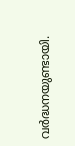വർദ്ധനയുണ്ടായി.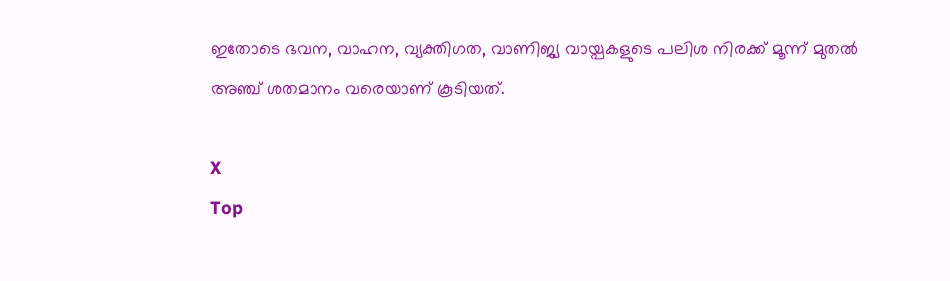ഇതോടെ ഭവന, വാഹന, വ്യക്തിഗത, വാണിജ്യ വായ്പകളുടെ പലിശ നിരക്ക് മൂന്ന് മുതൽ അഞ്ച് ശതമാനം വരെയാണ് കൂടിയത്.

X
Top